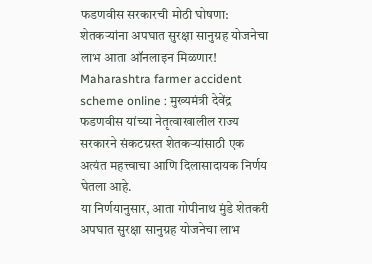फडणवीस सरकारची मोठी घोषणा: शेतकऱ्यांना अपघात सुरक्षा सानुग्रह योजनेचा लाभ आता ऑनलाइन मिळणार!
Maharashtra farmer accident scheme online : मुख्यमंत्री देवेंद्र फडणवीस यांच्या नेतृत्वाखालील राज्य सरकारने संकटग्रस्त शेतकऱ्यांसाठी एक अत्यंत महत्त्वाचा आणि दिलासादायक निर्णय घेतला आहे.
या निर्णयानुसार, आता गोपीनाथ मुंडे शेतकरी अपघात सुरक्षा सानुग्रह योजनेचा लाभ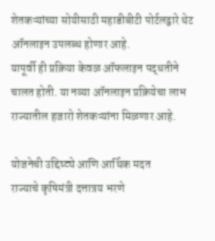शेतकऱ्यांच्या सोयीसाठी महाडीबीटी पोर्टलद्वारे थेट ऑनलाइन उपलब्ध होणार आहे.
यापूर्वी ही प्रक्रिया केवळ ऑफलाइन पद्धतीने चालत होती. या नव्या ऑनलाइन प्रक्रियेचा लाभ राज्यातील हजारो शेतकऱ्यांना मिळणार आहे.

योजनेची उद्दिष्ट्ये आणि आर्थिक मदत
राज्याचे कृषिमंत्री दत्तात्रय भरणे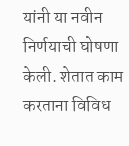यांनी या नवीन निर्णयाची घोषणा केली. शेतात काम करताना विविध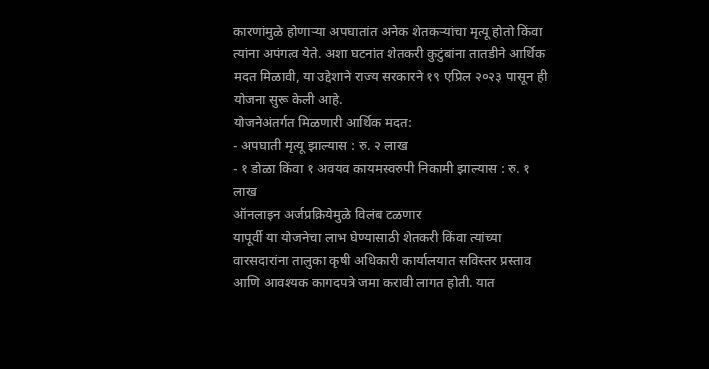कारणांमुळे होणाऱ्या अपघातांत अनेक शेतकऱ्यांचा मृत्यू होतो किंवा त्यांना अपंगत्व येते. अशा घटनांत शेतकरी कुटुंबांना तातडीने आर्थिक मदत मिळावी, या उद्देशाने राज्य सरकारने १९ एप्रिल २०२३ पासून ही योजना सुरू केली आहे.
योजनेअंतर्गत मिळणारी आर्थिक मदत:
- अपघाती मृत्यू झाल्यास : रु. २ लाख
- १ डोळा किंवा १ अवयव कायमस्वरुपी निकामी झाल्यास : रु. १ लाख
ऑनलाइन अर्जप्रक्रियेमुळे विलंब टळणार
यापूर्वी या योजनेचा लाभ घेण्यासाठी शेतकरी किंवा त्यांच्या वारसदारांना तालुका कृषी अधिकारी कार्यालयात सविस्तर प्रस्ताव आणि आवश्यक कागदपत्रे जमा करावी लागत होती. यात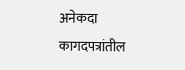अनेकदा कागदपत्रांतील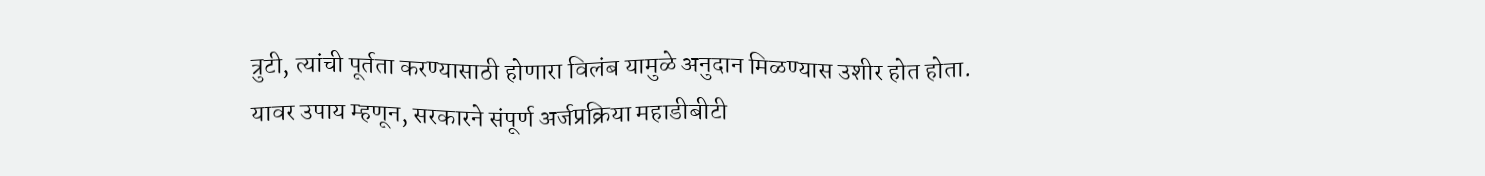त्रुटी, त्यांची पूर्तता करण्यासाठी होणारा विलंब यामुळे अनुदान मिळण्यास उशीर होत होता. यावर उपाय म्हणून, सरकारने संपूर्ण अर्जप्रक्रिया महाडीबीटी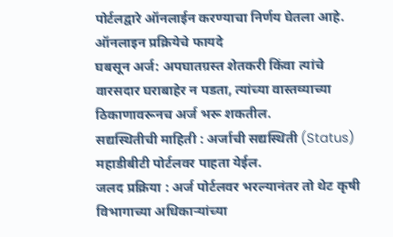पोर्टलद्वारे ऑनलाईन करण्याचा निर्णय घेतला आहे.
ऑनलाइन प्रक्रियेचे फायदे
घबसून अर्ज: अपघातग्रस्त शेतकरी किंवा त्यांचे वारसदार घराबाहेर न पडता, त्यांच्या वास्तव्याच्या ठिकाणावरूनच अर्ज भरू शकतील.
सद्यस्थितीची माहिती : अर्जाची सद्यस्थिती (Status) महाडीबीटी पोर्टलवर पाहता येईल.
जलद प्रक्रिया : अर्ज पोर्टलवर भरल्यानंतर तो थेट कृषी विभागाच्या अधिकाऱ्यांच्या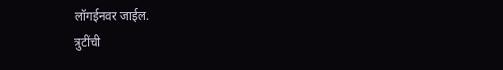लॉगईनवर जाईल.
त्रुटींची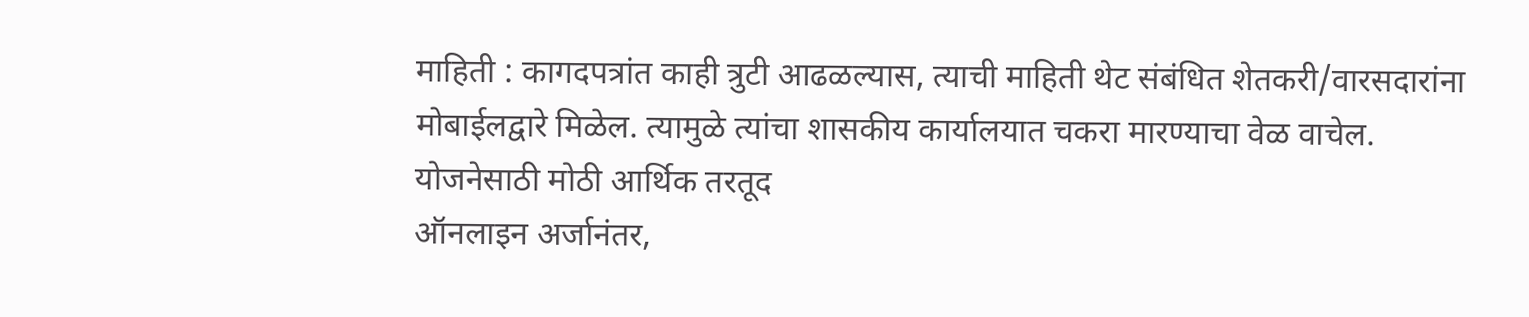माहिती : कागदपत्रांत काही त्रुटी आढळल्यास, त्याची माहिती थेट संबंधित शेतकरी/वारसदारांना मोबाईलद्वारे मिळेल. त्यामुळे त्यांचा शासकीय कार्यालयात चकरा मारण्याचा वेळ वाचेल.
योजनेसाठी मोठी आर्थिक तरतूद
ऑनलाइन अर्जानंतर,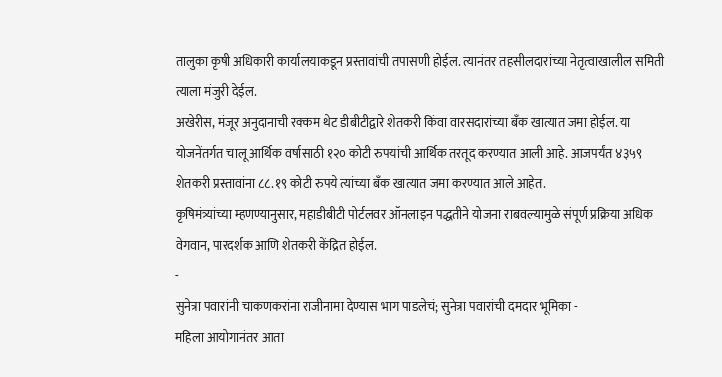तालुका कृषी अधिकारी कार्यालयाकडून प्रस्तावांची तपासणी होईल. त्यानंतर तहसीलदारांच्या नेतृत्वाखालील समिती त्याला मंजुरी देईल.
अखेरीस, मंजूर अनुदानाची रक्कम थेट डीबीटीद्वारे शेतकरी किंवा वारसदारांच्या बँक खात्यात जमा होईल. या योजनेंतर्गत चालू आर्थिक वर्षासाठी १२० कोटी रुपयांची आर्थिक तरतूद करण्यात आली आहे. आजपर्यंत ४३५९ शेतकरी प्रस्तावांना ८८.१९ कोटी रुपये त्यांच्या बँक खात्यात जमा करण्यात आले आहेत.
कृषिमंत्र्यांच्या म्हणण्यानुसार, महाडीबीटी पोर्टलवर ऑनलाइन पद्धतीने योजना राबवल्यामुळे संपूर्ण प्रक्रिया अधिक वेगवान, पारदर्शक आणि शेतकरी केंद्रित होईल.
-
सुनेत्रा पवारांनी चाकणकरांना राजीनामा देण्यास भाग पाडलेचं; सुनेत्रा पवारांची दमदार भूमिका -
महिला आयोगानंतर आता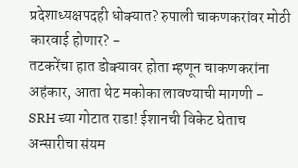प्रदेशाध्यक्षपदही धोक्यात? रुपाली चाकणकरांवर मोठी कारवाई होणार? -
तटकरेंचा हात डोक्यावर होता म्हणून चाकणकरांना अहंकार, आता थेट मकोका लावण्याची मागणी -
SRH च्या गोटात राडा! ईशानची विकेट घेताच अन्सारीचा संयम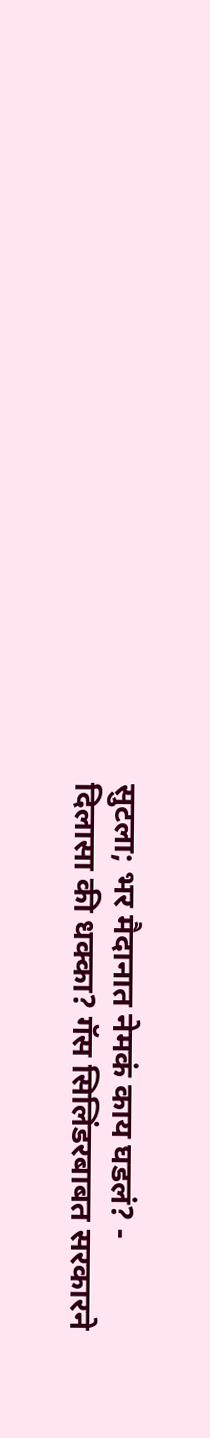सुटला; भर मैदानात नेमकं काय घडलं? -
दिलासा की धक्का? गॅस सिलिंडरबाबत सरकारने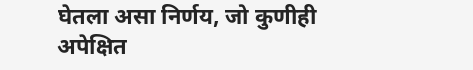घेतला असा निर्णय, जो कुणीही अपेक्षित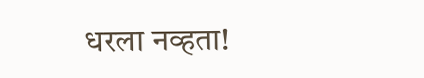धरला नव्हता!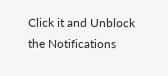Click it and Unblock the Notifications